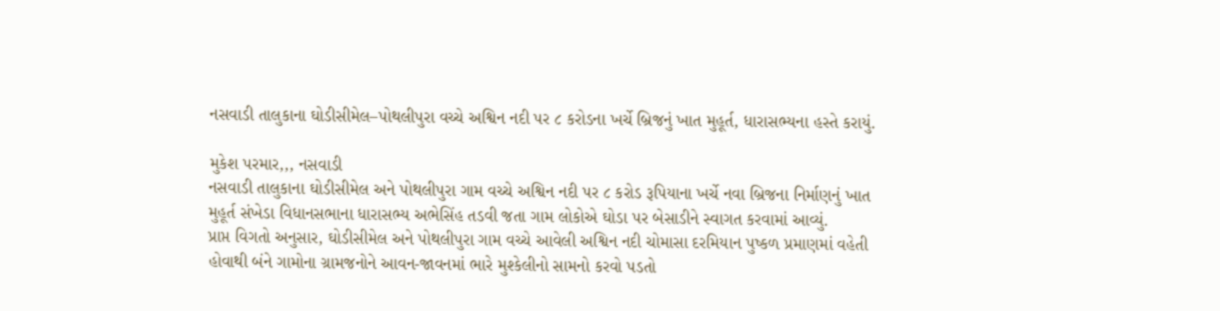નસવાડી તાલુકાના ઘોડીસીમેલ–પોથલીપુરા વચ્ચે અશ્વિન નદી પર ૮ કરોડના ખર્ચે બ્રિજનું ખાત મુહૂર્ત, ધારાસભ્યના હસ્તે કરાયું.

મુકેશ પરમાર,,, નસવાડી
નસવાડી તાલુકાના ઘોડીસીમેલ અને પોથલીપુરા ગામ વચ્ચે અશ્વિન નદી પર ૮ કરોડ રૂપિયાના ખર્ચે નવા બ્રિજના નિર્માણનું ખાત મુહૂર્ત સંખેડા વિધાનસભાના ધારાસભ્ય અભેસિંહ તડવી જતા ગામ લોકોએ ઘોડા પર બેસાડીને સ્વાગત કરવામાં આવ્યું.
પ્રાપ્ત વિગતો અનુસાર, ઘોડીસીમેલ અને પોથલીપુરા ગામ વચ્ચે આવેલી અશ્વિન નદી ચોમાસા દરમિયાન પુષ્કળ પ્રમાણમાં વહેતી હોવાથી બંને ગામોના ગ્રામજનોને આવન-જાવનમાં ભારે મુશ્કેલીનો સામનો કરવો પડતો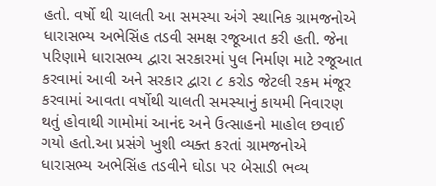હતો. વર્ષો થી ચાલતી આ સમસ્યા અંગે સ્થાનિક ગ્રામજનોએ ધારાસભ્ય અભેસિંહ તડવી સમક્ષ રજૂઆત કરી હતી. જેના પરિણામે ધારાસભ્ય દ્વારા સરકારમાં પુલ નિર્માણ માટે રજૂઆત કરવામાં આવી અને સરકાર દ્વારા ૮ કરોડ જેટલી રકમ મંજૂર કરવામાં આવતા વર્ષોથી ચાલતી સમસ્યાનું કાયમી નિવારણ થતું હોવાથી ગામોમાં આનંદ અને ઉત્સાહનો માહોલ છવાઈ ગયો હતો.આ પ્રસંગે ખુશી વ્યક્ત કરતાં ગ્રામજનોએ ધારાસભ્ય અભેસિંહ તડવીને ઘોડા પર બેસાડી ભવ્ય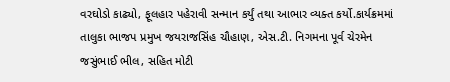વરઘોડો કાઢ્યો, ફૂલહાર પહેરાવી સન્માન કર્યું તથા આભાર વ્યક્ત કર્યો.કાર્યક્રમમાં તાલુકા ભાજપ પ્રમુખ જયરાજસિંહ ચૌહાણ, એસ.ટી. નિગમના પૂર્વ ચેરમેન જસુંભાઈ ભીલ, સહિત મોટી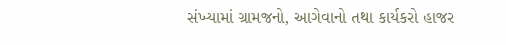સંખ્યામાં ગ્રામજનો, આગેવાનો તથા કાર્યકરો હાજર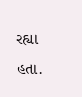રહ્યા હતા.